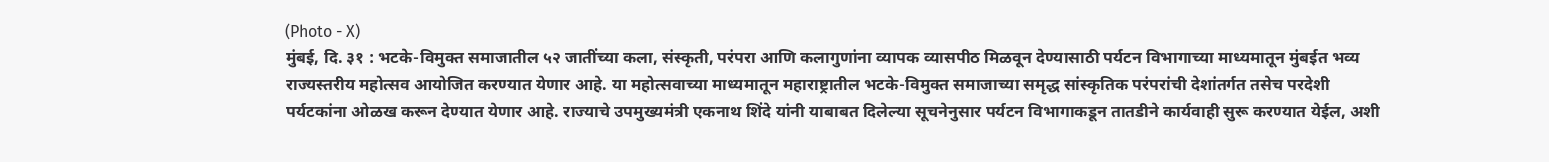(Photo - X)
मुंबई, दि. ३१ : भटके-विमुक्त समाजातील ५२ जातींच्या कला, संस्कृती, परंपरा आणि कलागुणांना व्यापक व्यासपीठ मिळवून देण्यासाठी पर्यटन विभागाच्या माध्यमातून मुंबईत भव्य राज्यस्तरीय महोत्सव आयोजित करण्यात येणार आहे. या महोत्सवाच्या माध्यमातून महाराष्ट्रातील भटके-विमुक्त समाजाच्या समृद्ध सांस्कृतिक परंपरांची देशांतर्गत तसेच परदेशी पर्यटकांना ओळख करून देण्यात येणार आहे. राज्याचे उपमुख्यमंत्री एकनाथ शिंदे यांनी याबाबत दिलेल्या सूचनेनुसार पर्यटन विभागाकडून तातडीने कार्यवाही सुरू करण्यात येईल, अशी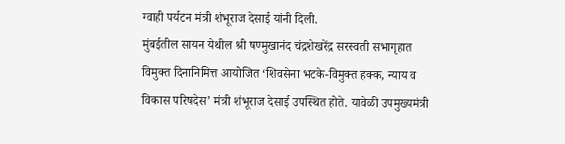ग्वाही पर्यटन मंत्री शंभूराज देसाई यांनी दिली.
मुंबईतील सायन येथील श्री षण्मुखानंद चंद्रशेखरेंद्र सरस्वती सभागृहात विमुक्त दिनानिमित्त आयोजित ‘शिवसेना भटके-विमुक्त हक्क, न्याय व विकास परिषदेस’ मंत्री शंभूराज देसाई उपस्थित होते. यावेळी उपमुख्यमंत्री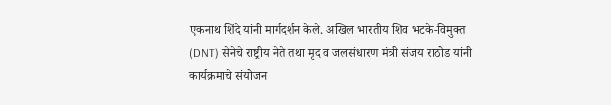एकनाथ शिंदे यांनी मार्गदर्शन केले. अखिल भारतीय शिव भटके-विमुक्त (DNT) सेनेचे राष्ट्रीय नेते तथा मृद व जलसंधारण मंत्री संजय राठोड यांनी कार्यक्रमाचे संयोजन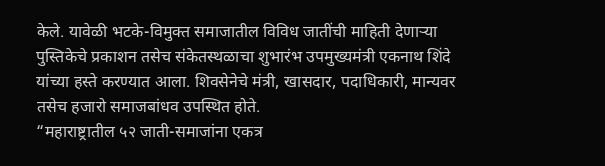केले. यावेळी भटके-विमुक्त समाजातील विविध जातींची माहिती देणाऱ्या पुस्तिकेचे प्रकाशन तसेच संकेतस्थळाचा शुभारंभ उपमुख्यमंत्री एकनाथ शिंदे यांच्या हस्ते करण्यात आला. शिवसेनेचे मंत्री, खासदार, पदाधिकारी, मान्यवर तसेच हजारो समाजबांधव उपस्थित होते.
“महाराष्ट्रातील ५२ जाती-समाजांना एकत्र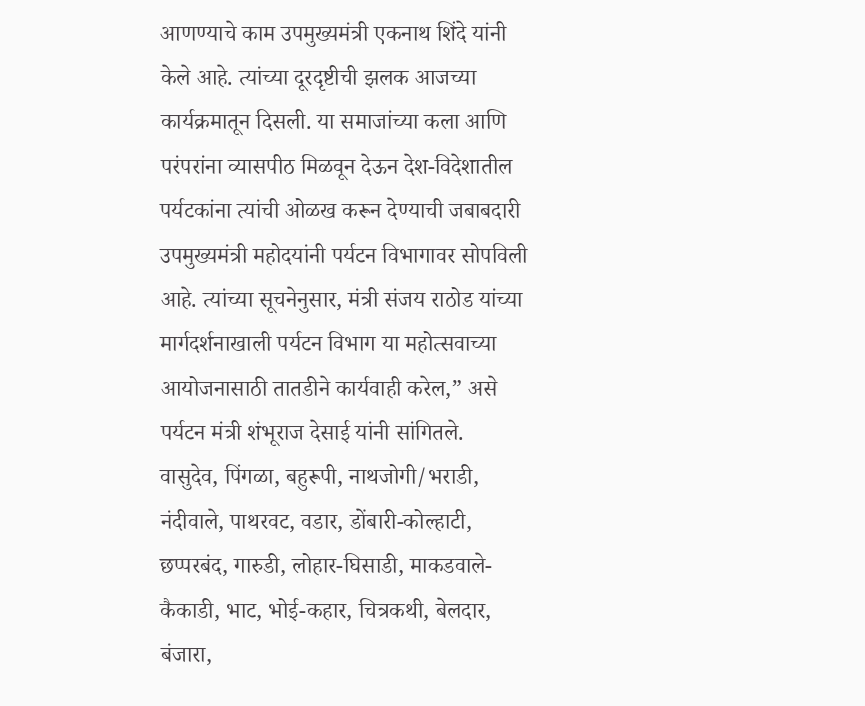आणण्याचे काम उपमुख्यमंत्री एकनाथ शिंदे यांनी केले आहे. त्यांच्या दूरदृष्टीची झलक आजच्या कार्यक्रमातून दिसली. या समाजांच्या कला आणि परंपरांना व्यासपीठ मिळवून देऊन देश-विदेशातील पर्यटकांना त्यांची ओळख करून देण्याची जबाबदारी उपमुख्यमंत्री महोदयांनी पर्यटन विभागावर सोपविली आहे. त्यांच्या सूचनेनुसार, मंत्री संजय राठोड यांच्या मार्गदर्शनाखाली पर्यटन विभाग या महोत्सवाच्या आयोजनासाठी तातडीने कार्यवाही करेल,” असे पर्यटन मंत्री शंभूराज देसाई यांनी सांगितले.
वासुदेव, पिंगळा, बहुरूपी, नाथजोगी/भराडी, नंदीवाले, पाथरवट, वडार, डोंबारी-कोल्हाटी, छप्परबंद, गारुडी, लोहार-घिसाडी, माकडवाले-कैकाडी, भाट, भोई-कहार, चित्रकथी, बेलदार, बंजारा,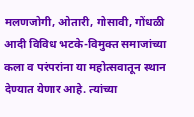मलणजोगी, ओतारी, गोसावी, गोंधळी आदी विविध भटके-विमुक्त समाजांच्या कला व परंपरांना या महोत्सवातून स्थान देण्यात येणार आहे. त्यांच्या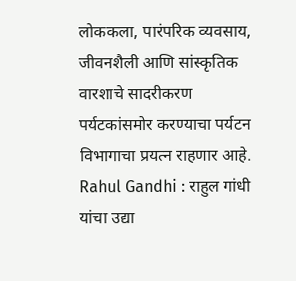लोककला, पारंपरिक व्यवसाय, जीवनशैली आणि सांस्कृतिक वारशाचे सादरीकरण पर्यटकांसमोर करण्याचा पर्यटन विभागाचा प्रयत्न राहणार आहे.
Rahul Gandhi : राहुल गांधी यांचा उद्या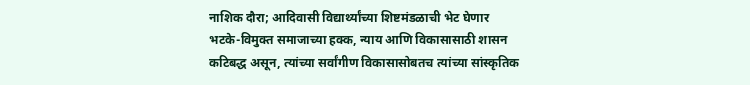नाशिक दौरा; आदिवासी विद्यार्थ्यांच्या शिष्टमंडळाची भेट घेणार
भटके-विमुक्त समाजाच्या हक्क, न्याय आणि विकासासाठी शासन कटिबद्ध असून, त्यांच्या सर्वांगीण विकासासोबतच त्यांच्या सांस्कृतिक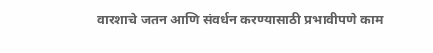वारशाचे जतन आणि संवर्धन करण्यासाठी प्रभावीपणे काम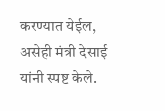करण्यात येईल, असेही मंत्री देसाई यांनी स्पष्ट केले.